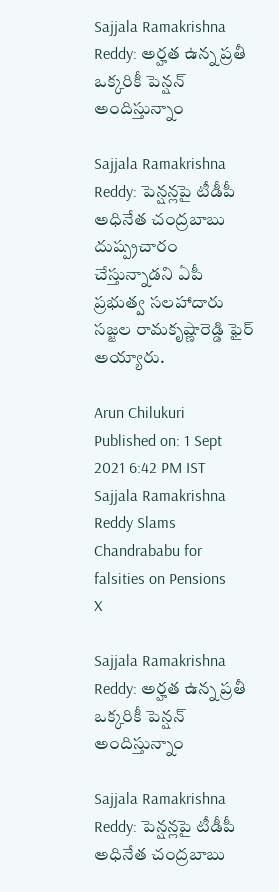Sajjala Ramakrishna Reddy: అర్హత ఉన్న ప్రతీ ఒక్కరికీ పెన్షన్‌ అందిస్తున్నాం

Sajjala Ramakrishna Reddy: పెన్షన్లపై టీడీపీ అధినేత చంద్రబాబు దుష్ప్రచారం చేస్తున్నాడని ఏపీ ప్రభుత్వ సలహాదారు సజ్జల రామకృష్ణారెడ్డి ఫైర్ అయ్యారు.

Arun Chilukuri
Published on: 1 Sept 2021 6:42 PM IST
Sajjala Ramakrishna Reddy Slams Chandrababu for falsities on Pensions
X

Sajjala Ramakrishna Reddy: అర్హత ఉన్న ప్రతీ ఒక్కరికీ పెన్షన్‌ అందిస్తున్నాం

Sajjala Ramakrishna Reddy: పెన్షన్లపై టీడీపీ అధినేత చంద్రబాబు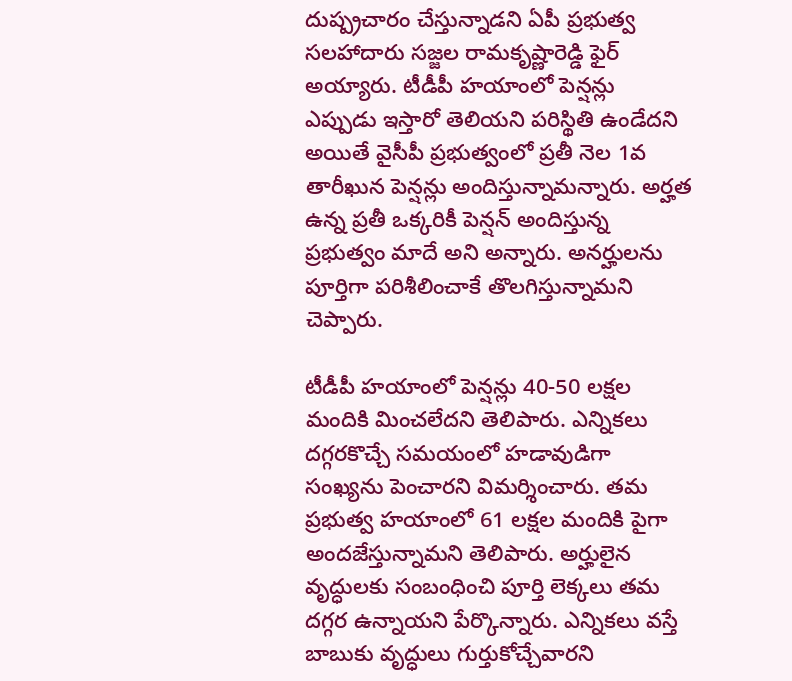దుష్ప్రచారం చేస్తున్నాడని ఏపీ ప్రభుత్వ సలహాదారు సజ్జల రామకృష్ణారెడ్డి ఫైర్ అయ్యారు. టీడీపీ హయాంలో పెన్షన్లు ఎప్పుడు ఇస్తారో తెలియని పరిస్థితి ఉండేదని అయితే వైసీపీ ప్రభుత్వంలో ప్రతీ నెల 1వ తారీఖున పెన్షన్లు అందిస్తున్నామన్నారు. అర్హత ఉన్న ప్రతీ ఒక్కరికీ పెన్షన్ అందిస్తున్న ప్రభుత్వం మాదే అని అన్నారు. అనర్హులను పూర్తిగా పరిశీలించాకే తొలగిస్తున్నామని చెప్పారు.

టీడీపీ హయాంలో పెన్షన్లు 40-50 లక్షల మందికి మించలేదని తెలిపారు. ఎన్నికలు దగ్గరకొచ్చే సమయంలో హడావుడిగా సంఖ్యను పెంచారని విమర్శించారు. తమ ప్రభుత్వ హయాంలో 61 లక్షల మందికి పైగా అందజేస్తున్నామని తెలిపారు. అర్హులైన వృద్ధులకు సంబంధించి పూర్తి లెక్కలు తమ దగ్గర ఉన్నాయని పేర్కొన్నారు. ఎన్నికలు వస్తే బాబుకు వృద్ధులు గుర్తుకోచ్చేవారని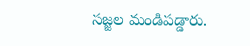సజ్జల మండిపడ్డారు.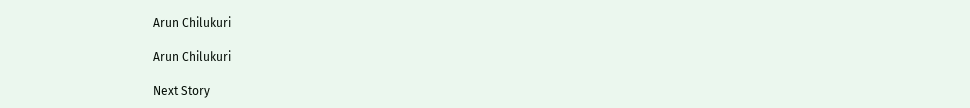Arun Chilukuri

Arun Chilukuri

Next Story